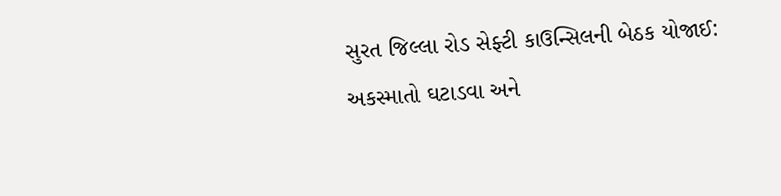સુરત જિલ્લા રોડ સેફ્ટી કાઉન્સિલની બેઠક યોજાઈ: અકસ્માતો ઘટાડવા અને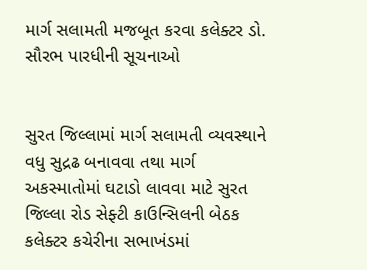માર્ગ સલામતી મજબૂત કરવા કલેક્ટર ડો. સૌરભ પારધીની સૂચનાઓ


સુરત જિલ્લામાં માર્ગ સલામતી વ્યવસ્થાને વધુ સુદ્રઢ બનાવવા તથા માર્ગ અકસ્માતોમાં ઘટાડો લાવવા માટે સુરત જિલ્લા રોડ સેફ્ટી કાઉન્સિલની બેઠક કલેક્ટર કચેરીના સભાખંડમાં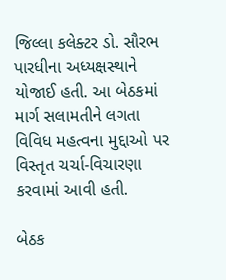જિલ્લા કલેક્ટર ડો. સૌરભ પારધીના અધ્યક્ષસ્થાને યોજાઈ હતી. આ બેઠકમાં માર્ગ સલામતીને લગતા વિવિધ મહત્વના મુદ્દાઓ પર વિસ્તૃત ચર્ચા-વિચારણા કરવામાં આવી હતી.

બેઠક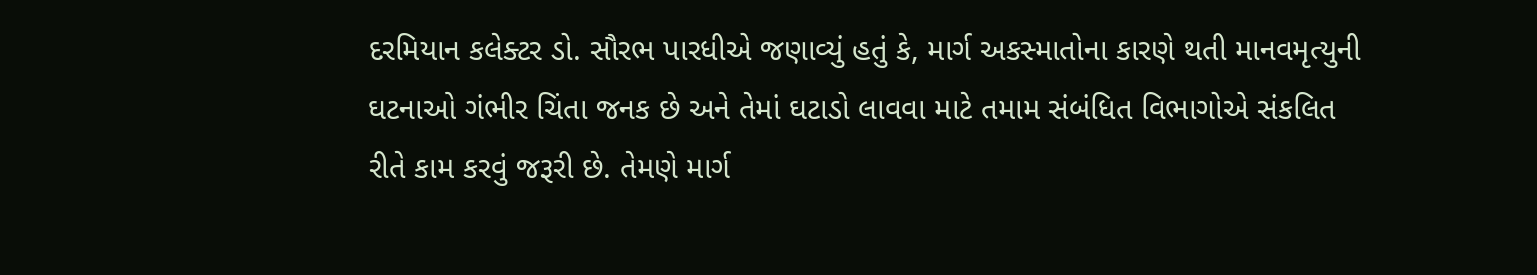દરમિયાન કલેક્ટર ડો. સૌરભ પારધીએ જણાવ્યું હતું કે, માર્ગ અકસ્માતોના કારણે થતી માનવમૃત્યુની ઘટનાઓ ગંભીર ચિંતા જનક છે અને તેમાં ઘટાડો લાવવા માટે તમામ સંબંધિત વિભાગોએ સંકલિત રીતે કામ કરવું જરૂરી છે. તેમણે માર્ગ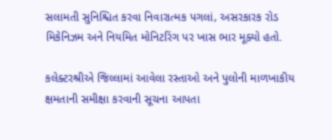સલામતી સુનિશ્ચિત કરવા નિવારાત્મક પગલાં, અસરકારક રોડ મિકેનિઝમ અને નિયમિત મોનિટરિંગ પર ખાસ ભાર મૂક્યો હતો.

કલેક્ટરશ્રીએ જિલ્લામાં આવેલા રસ્તાઓ અને પુલોની માળખાકીય ક્ષમતાની સમીક્ષા કરવાની સૂચના આપતા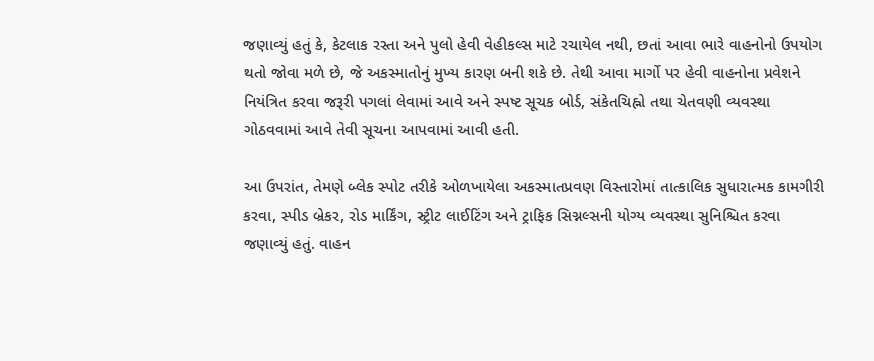જણાવ્યું હતું કે, કેટલાક રસ્તા અને પુલો હેવી વેહીકલ્સ માટે રચાયેલ નથી, છતાં આવા ભારે વાહનોનો ઉપયોગ થતો જોવા મળે છે, જે અકસ્માતોનું મુખ્ય કારણ બની શકે છે. તેથી આવા માર્ગો પર હેવી વાહનોના પ્રવેશને નિયંત્રિત કરવા જરૂરી પગલાં લેવામાં આવે અને સ્પષ્ટ સૂચક બોર્ડ, સંકેતચિહ્નો તથા ચેતવણી વ્યવસ્થા ગોઠવવામાં આવે તેવી સૂચના આપવામાં આવી હતી.

આ ઉપરાંત, તેમણે બ્લેક સ્પોટ તરીકે ઓળખાયેલા અકસ્માતપ્રવણ વિસ્તારોમાં તાત્કાલિક સુધારાત્મક કામગીરી કરવા, સ્પીડ બ્રેકર, રોડ માર્કિંગ, સ્ટ્રીટ લાઈટિંગ અને ટ્રાફિક સિગ્નલ્સની યોગ્ય વ્યવસ્થા સુનિશ્ચિત કરવા જણાવ્યું હતું. વાહન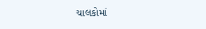ચાલકોમાં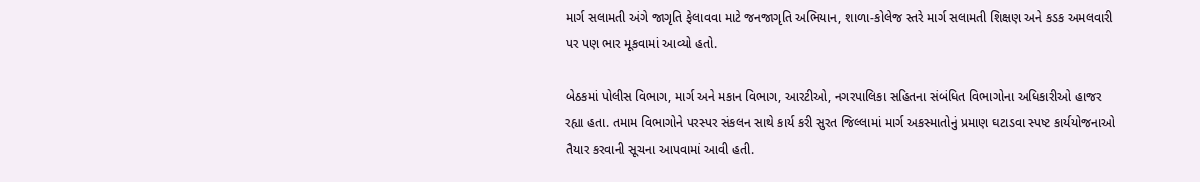માર્ગ સલામતી અંગે જાગૃતિ ફેલાવવા માટે જનજાગૃતિ અભિયાન, શાળા-કોલેજ સ્તરે માર્ગ સલામતી શિક્ષણ અને કડક અમલવારી પર પણ ભાર મૂકવામાં આવ્યો હતો.

બેઠકમાં પોલીસ વિભાગ, માર્ગ અને મકાન વિભાગ, આરટીઓ, નગરપાલિકા સહિતના સંબંધિત વિભાગોના અધિકારીઓ હાજર રહ્યા હતા. તમામ વિભાગોને પરસ્પર સંકલન સાથે કાર્ય કરી સુરત જિલ્લામાં માર્ગ અકસ્માતોનું પ્રમાણ ઘટાડવા સ્પષ્ટ કાર્યયોજનાઓ તૈયાર કરવાની સૂચના આપવામાં આવી હતી.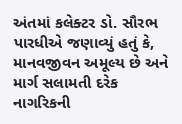અંતમાં કલેક્ટર ડો. સૌરભ પારધીએ જણાવ્યું હતું કે, માનવજીવન અમૂલ્ય છે અને માર્ગ સલામતી દરેક નાગરિકની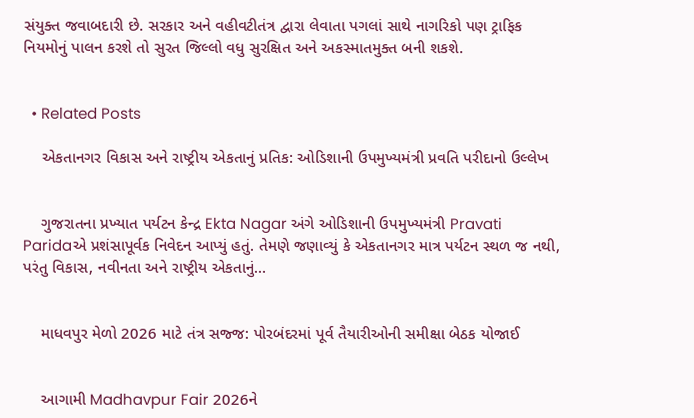સંયુક્ત જવાબદારી છે. સરકાર અને વહીવટીતંત્ર દ્વારા લેવાતા પગલાં સાથે નાગરિકો પણ ટ્રાફિક નિયમોનું પાલન કરશે તો સુરત જિલ્લો વધુ સુરક્ષિત અને અકસ્માતમુક્ત બની શકશે.


  • Related Posts

    એકતાનગર વિકાસ અને રાષ્ટ્રીય એકતાનું પ્રતિક: ઓડિશાની ઉપમુખ્યમંત્રી પ્રવતિ પરીદાનો ઉલ્લેખ


    ગુજરાતના પ્રખ્યાત પર્યટન કેન્દ્ર Ekta Nagar અંગે ઓડિશાની ઉપમુખ્યમંત્રી Pravati Paridaએ પ્રશંસાપૂર્વક નિવેદન આપ્યું હતું. તેમણે જણાવ્યું કે એકતાનગર માત્ર પર્યટન સ્થળ જ નથી, પરંતુ વિકાસ, નવીનતા અને રાષ્ટ્રીય એકતાનું…


    માધવપુર મેળો 2026 માટે તંત્ર સજ્જ: પોરબંદરમાં પૂર્વ તૈયારીઓની સમીક્ષા બેઠક યોજાઈ


    આગામી Madhavpur Fair 2026ને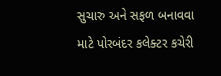સુચારુ અને સફળ બનાવવા માટે પોરબંદર કલેક્ટર કચેરી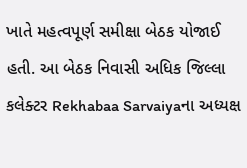ખાતે મહત્વપૂર્ણ સમીક્ષા બેઠક યોજાઈ હતી. આ બેઠક નિવાસી અધિક જિલ્લા કલેક્ટર Rekhabaa Sarvaiyaના અધ્યક્ષ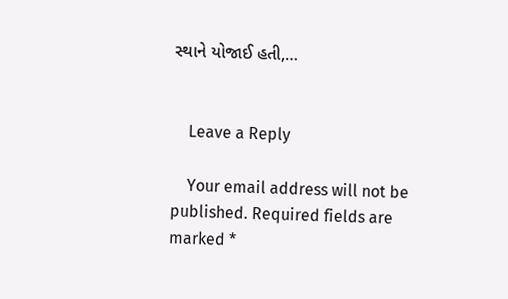સ્થાને યોજાઈ હતી,…


    Leave a Reply

    Your email address will not be published. Required fields are marked *